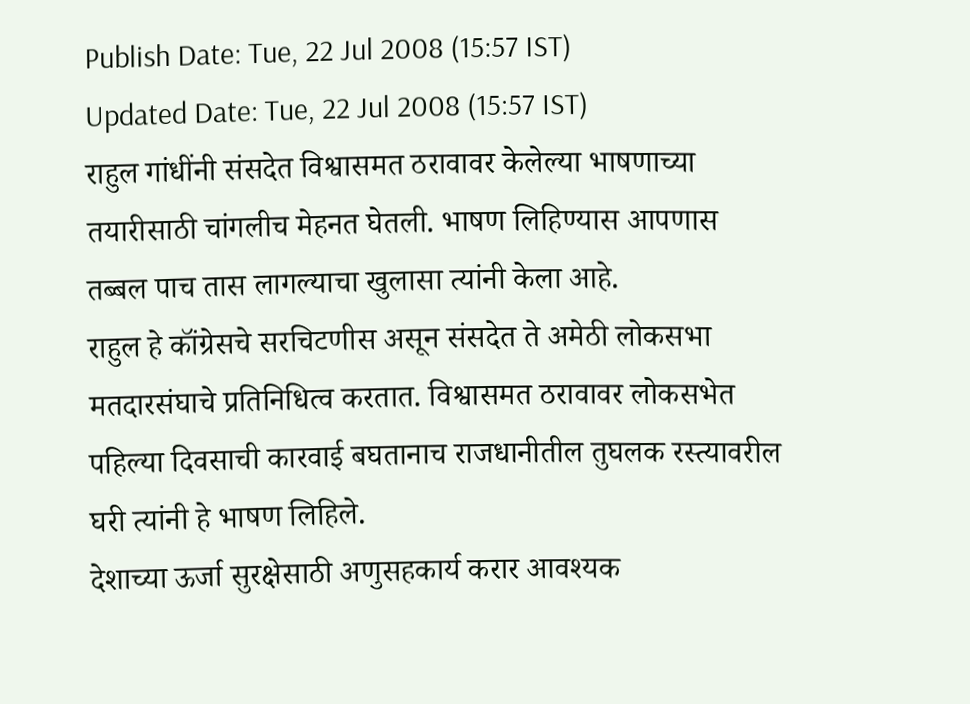Publish Date: Tue, 22 Jul 2008 (15:57 IST)
Updated Date: Tue, 22 Jul 2008 (15:57 IST)
राहुल गांधींनी संसदेत विश्वासमत ठरावावर केलेल्या भाषणाच्या तयारीसाठी चांगलीच मेहनत घेतली. भाषण लिहिण्यास आपणास तब्बल पाच तास लागल्याचा खुलासा त्यांनी केला आहे.
राहुल हे कॉंग्रेसचे सरचिटणीस असून संसदेत ते अमेठी लोकसभा मतदारसंघाचे प्रतिनिधित्व करतात. विश्वासमत ठरावावर लोकसभेत पहिल्या दिवसाची कारवाई बघतानाच राजधानीतील तुघलक रस्त्यावरील घरी त्यांनी हे भाषण लिहिले.
देशाच्या ऊर्जा सुरक्षेसाठी अणुसहकार्य करार आवश्यक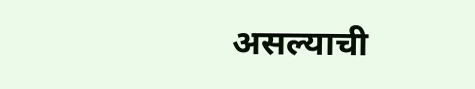असल्याची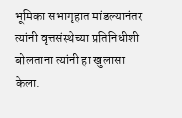भूमिका सभागृहात मांडल्यानंतर त्यांनी वृत्तसंस्थेच्या प्रतिनिधीशी बोलताना त्यांनी हा खुलासा केला.